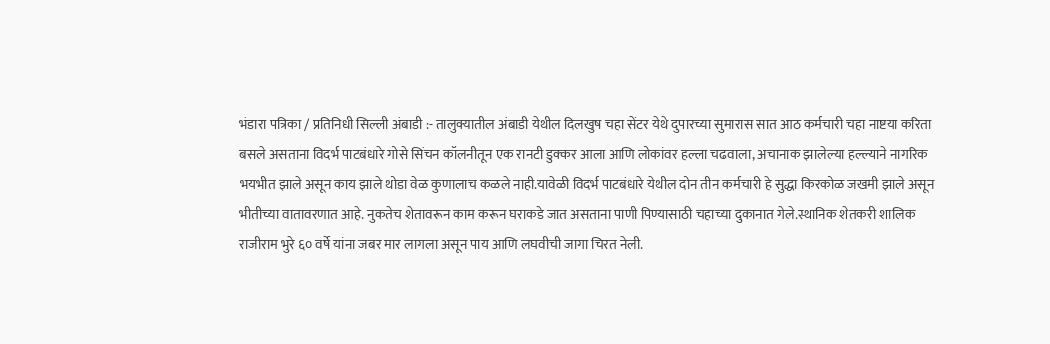भंडारा पत्रिका / प्रतिनिधी सिल्ली अंबाडी :- तालुक्यातील अंबाडी येथील दिलखुष चहा सेंटर येथे दुपारच्या सुमारास सात आठ कर्मचारी चहा नाष्टया करिता बसले असताना विदर्भ पाटबंधारे गोसे सिंचन कॉलनीतून एक रानटी डुक्कर आला आणि लोकांवर हल्ला चढवाला, अचानाक झालेल्या हल्ल्याने नागरिक भयभीत झाले असून काय झाले थोडा वेळ कुणालाच कळले नाही.यावेळी विदर्भ पाटबंधारे येथील दोन तीन कर्मचारी हे सुद्धा किरकोळ जखमी झाले असून भीतीच्या वातावरणात आहे. नुकतेच शेतावरून काम करून घराकडे जात असताना पाणी पिण्यासाठी चहाच्या दुकानात गेले.स्थानिक शेतकरी शालिक राजीराम भुरे ६० वर्षे यांना जबर मार लागला असून पाय आणि लघवीची जागा चिरत नेली.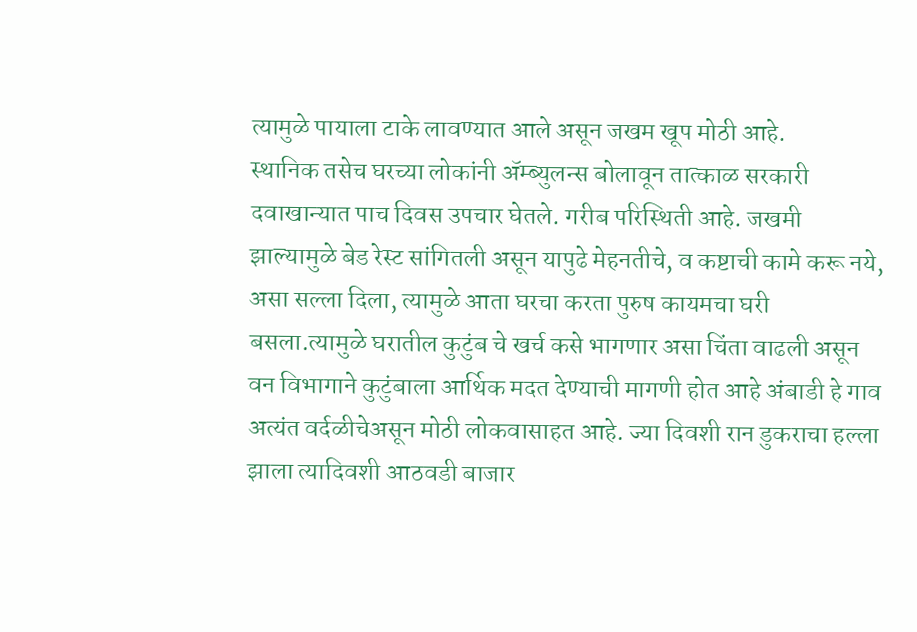त्यामुळे पायाला टाके लावण्यात आले असून जखम खूप मोठी आहे.
स्थानिक तसेच घरच्या लोकांनी ॲम्ब्युलन्स बोलावून तात्काळ सरकारी दवाखान्यात पाच दिवस उपचार घेतले. गरीब परिस्थिती आहे. जखमी झाल्यामुळे बेड रेस्ट सांगितली असून यापुढे मेहनतीचे, व कष्टाची कामे करू नये, असा सल्ला दिला, त्यामुळे आता घरचा करता पुरुष कायमचा घरी बसला.त्यामुळे घरातील कुटुंब चे खर्च कसे भागणार असा चिंता वाढली असून वन विभागाने कुटुंबाला आर्थिक मदत देण्याची मागणी होत आहे अंबाडी हे गाव अत्यंत वर्दळीचेअसून मोठी लोकवासाहत आहे. ज्या दिवशी रान डुकराचा हल्ला झाला त्यादिवशी आठवडी बाजार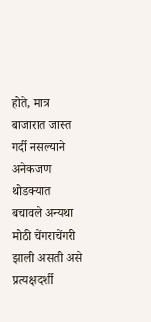होते, मात्र बाजारात जास्त गर्दी नसल्याने अनेकजण थोडक्यात बचावले अन्यथा मोठी चेंगराचेंगरी झाली असती असे प्रत्यक्षदर्शी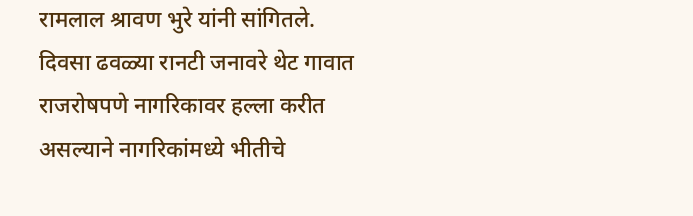रामलाल श्रावण भुरे यांनी सांगितले. दिवसा ढवळ्या रानटी जनावरे थेट गावात राजरोषपणे नागरिकावर हल्ला करीत असल्याने नागरिकांमध्ये भीतीचे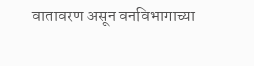वातावरण असून वनविभागाच्या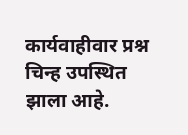कार्यवाहीवार प्रश्न चिन्ह उपस्थित झाला आहे.